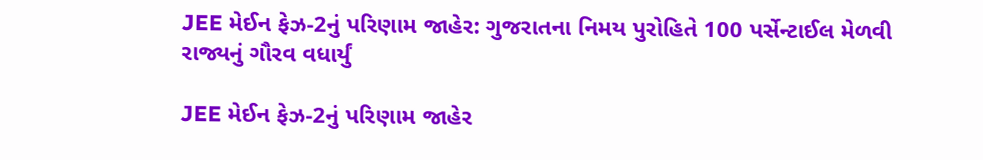JEE મેઈન ફેઝ-2નું પરિણામ જાહેર: ગુજરાતના નિમય પુરોહિતે 100 પર્સેન્ટાઈલ મેળવી રાજ્યનું ગૌરવ વધાર્યું

JEE મેઈન ફેઝ-2નું પરિણામ જાહેર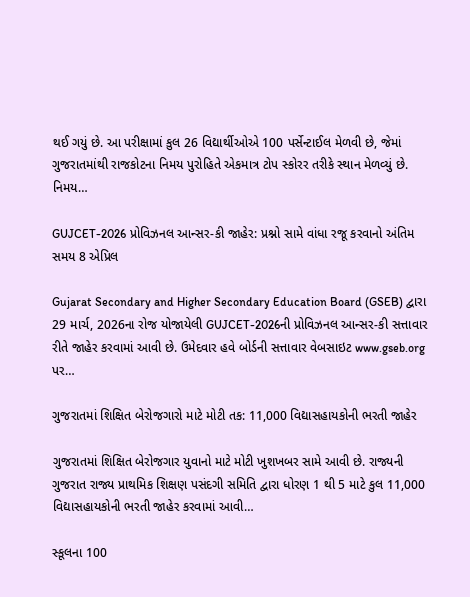થઈ ગયું છે. આ પરીક્ષામાં કુલ 26 વિદ્યાર્થીઓએ 100 પર્સેન્ટાઈલ મેળવી છે, જેમાં ગુજરાતમાંથી રાજકોટના નિમય પુરોહિતે એકમાત્ર ટોપ સ્કોરર તરીકે સ્થાન મેળવ્યું છે. નિમય…

GUJCET-2026 પ્રોવિઝનલ આન્સર-કી જાહેર: પ્રશ્નો સામે વાંધા રજૂ કરવાનો અંતિમ સમય 8 એપ્રિલ

Gujarat Secondary and Higher Secondary Education Board (GSEB) દ્વારા 29 માર્ચ, 2026ના રોજ યોજાયેલી GUJCET-2026ની પ્રોવિઝનલ આન્સર-કી સત્તાવાર રીતે જાહેર કરવામાં આવી છે. ઉમેદવાર હવે બોર્ડની સત્તાવાર વેબસાઇટ www.gseb.org પર…

ગુજરાતમાં શિક્ષિત બેરોજગારો માટે મોટી તક: 11,000 વિદ્યાસહાયકોની ભરતી જાહેર

ગુજરાતમાં શિક્ષિત બેરોજગાર યુવાનો માટે મોટી ખુશખબર સામે આવી છે. રાજ્યની ગુજરાત રાજ્ય પ્રાથમિક શિક્ષણ પસંદગી સમિતિ દ્વારા ધોરણ 1 થી 5 માટે કુલ 11,000 વિદ્યાસહાયકોની ભરતી જાહેર કરવામાં આવી…

સ્કૂલના 100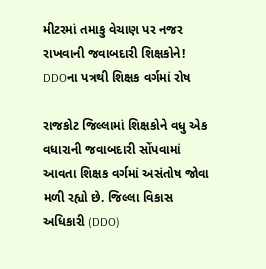મીટરમાં તમાકુ વેચાણ પર નજર રાખવાની જવાબદારી શિક્ષકોને! DDOના પત્રથી શિક્ષક વર્ગમાં રોષ

રાજકોટ જિલ્લામાં શિક્ષકોને વધુ એક વધારાની જવાબદારી સોંપવામાં આવતા શિક્ષક વર્ગમાં અસંતોષ જોવા મળી રહ્યો છે. જિલ્લા વિકાસ અધિકારી (DDO)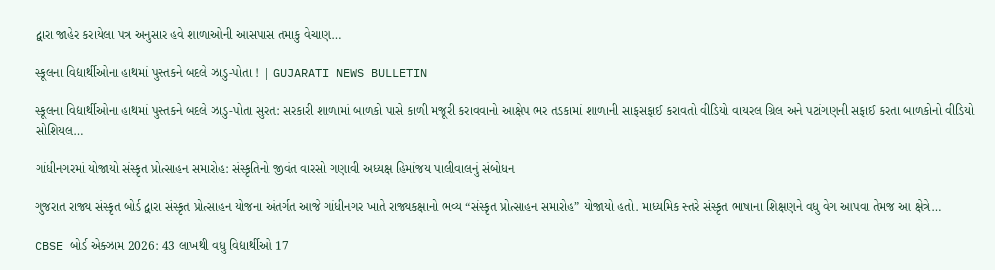દ્વારા જાહેર કરાયેલા પત્ર અનુસાર હવે શાળાઓની આસપાસ તમાકુ વેચાણ…

સ્કૂલના વિદ્યાર્થીઓના હાથમાં પુસ્તકને બદલે ઝાડુ-પોતા ! | GUJARATI NEWS BULLETIN

સ્કૂલના વિદ્યાર્થીઓના હાથમાં પુસ્તકને બદલે ઝાડુ-પોતા સુરત: સરકારી શાળામાં બાળકો પાસે કાળી મજૂરી કરાવવાનો આક્ષેપ ભર તડકામાં શાળાની સાફસફાઈ કરાવતો વીડિયો વાયરલ ગ્રિલ અને પટાંગણની સફાઈ કરતા બાળકોનો વીડિયો સોશિયલ…

ગાંધીનગરમાં યોજાયો સંસ્કૃત પ્રોત્સાહન સમારોહ: સંસ્કૃતિનો જીવંત વારસો ગણાવી અધ્યક્ષ હિમાંજય પાલીવાલનું સંબોધન

ગુજરાત રાજ્ય સંસ્કૃત બોર્ડ દ્વારા સંસ્કૃત પ્રોત્સાહન યોજના અંતર્ગત આજે ગાંધીનગર ખાતે રાજ્યકક્ષાનો ભવ્ય “સંસ્કૃત પ્રોત્સાહન સમારોહ” યોજાયો હતો. માધ્યમિક સ્તરે સંસ્કૃત ભાષાના શિક્ષણને વધુ વેગ આપવા તેમજ આ ક્ષેત્રે…

CBSE બોર્ડ એક્ઝામ 2026: 43 લાખથી વધુ વિદ્યાર્થીઓ 17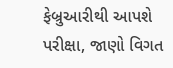ફેબ્રુઆરીથી આપશે પરીક્ષા, જાણો વિગત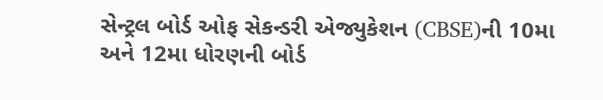સેન્ટ્રલ બોર્ડ ઓફ સેકન્ડરી એજ્યુકેશન (CBSE)ની 10મા અને 12મા ધોરણની બોર્ડ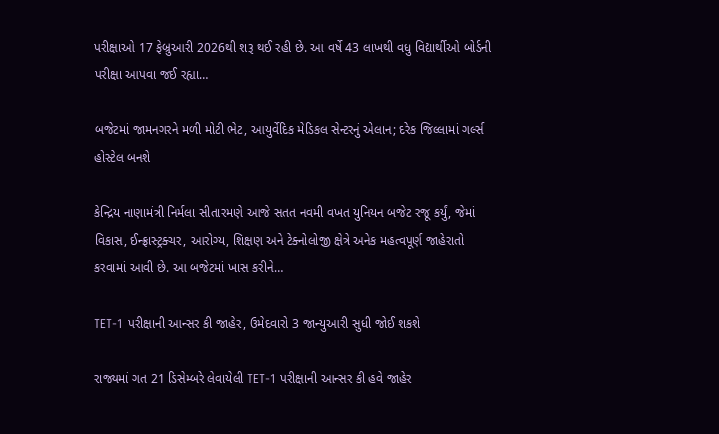પરીક્ષાઓ 17 ફેબ્રુઆરી 2026થી શરૂ થઈ રહી છે. આ વર્ષે 43 લાખથી વધુ વિદ્યાર્થીઓ બોર્ડની પરીક્ષા આપવા જઈ રહ્યા…

બજેટમાં જામનગરને મળી મોટી ભેટ, આયુર્વેદિક મેડિકલ સેન્ટરનું એલાન; દરેક જિલ્લામાં ગર્લ્સ હોસ્ટેલ બનશે

કેન્દ્રિય નાણામંત્રી નિર્મલા સીતારમણે આજે સતત નવમી વખત યુનિયન બજેટ રજૂ કર્યું, જેમાં વિકાસ, ઈન્ફ્રાસ્ટ્રક્ચર, આરોગ્ય, શિક્ષણ અને ટેક્નોલોજી ક્ષેત્રે અનેક મહત્વપૂર્ણ જાહેરાતો કરવામાં આવી છે. આ બજેટમાં ખાસ કરીને…

TET-1 પરીક્ષાની આન્સર કી જાહેર, ઉમેદવારો 3 જાન્યુઆરી સુધી જોઈ શકશે

રાજ્યમાં ગત 21 ડિસેમ્બરે લેવાયેલી TET-1 પરીક્ષાની આન્સર કી હવે જાહેર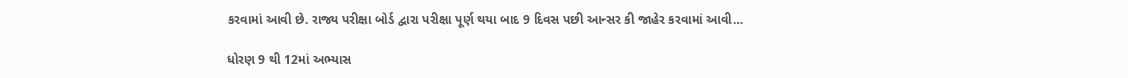કરવામાં આવી છે. રાજ્ય પરીક્ષા બોર્ડ દ્વારા પરીક્ષા પૂર્ણ થયા બાદ 9 દિવસ પછી આન્સર કી જાહેર કરવામાં આવી…

ધોરણ 9 થી 12માં અભ્યાસ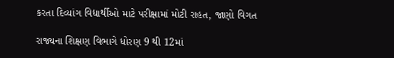કરતા દિવ્યાંગ વિદ્યાર્થીઓ માટે પરીક્ષામાં મોટી રાહત, જાણો વિગત

રાજ્યના શિક્ષણ વિભાગે ધોરણ 9 થી 12માં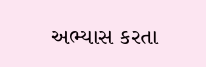અભ્યાસ કરતા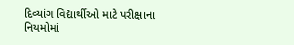દિવ્યાંગ વિદ્યાર્થીઓ માટે પરીક્ષાના નિયમોમાં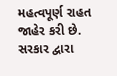મહત્વપૂર્ણ રાહત જાહેર કરી છે. સરકાર દ્વારા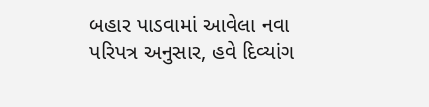બહાર પાડવામાં આવેલા નવા પરિપત્ર અનુસાર, હવે દિવ્યાંગ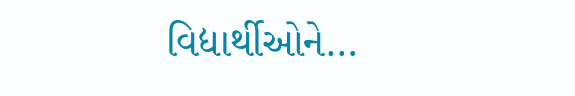વિદ્યાર્થીઓને…